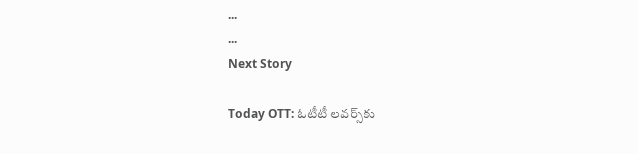...
...
Next Story

Today OTT: ఓటీటీ ల‌వ‌ర్స్‌కు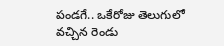పండ‌గే.. ఒకేరోజు తెలుగులో వ‌చ్చిన రెండు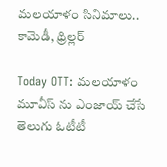మ‌ల‌యాళం సినిమాలు.. కామెడీ, థ్రిల్ల‌ర్

Today OTT: మలయాళం మూవీస్ ను ఎంజాయ్ చేసే తెలుగు ఓటీటీ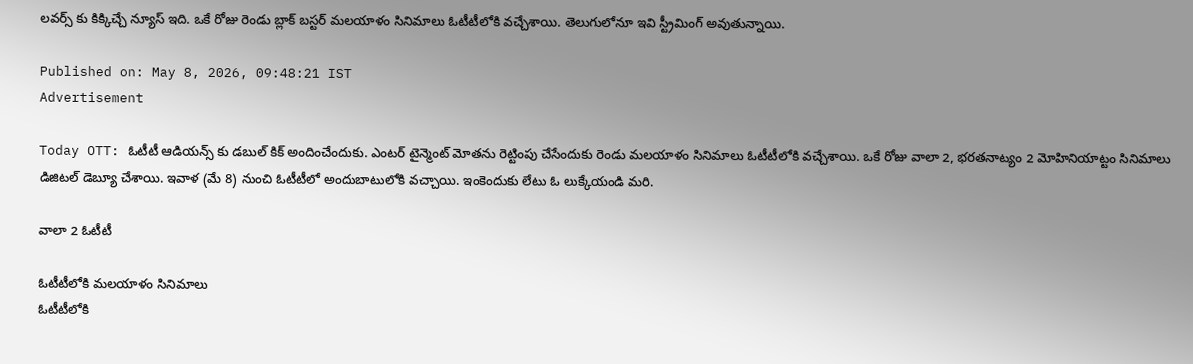లవర్స్ కు కిక్కిచ్చే న్యూస్ ఇది. ఒకే రోజు రెండు బ్లాక్ బస్టర్ మలయాళం సినిమాలు ఓటీటీలోకి వచ్చేశాయి. తెలుగులోనూ ఇవి స్ట్రీమింగ్ అవుతున్నాయి.

Published on: May 8, 2026, 09:48:21 IST
Advertisement

Today OTT: ఓటీటీ ఆడియన్స్ కు డబుల్ కిక్ అందించేందుకు. ఎంటర్ టైన్మెంట్ మోతను రెట్టింపు చేసేందుకు రెండు మలయాళం సినిమాలు ఓటీటీలోకి వచ్చేశాయి. ఒకే రోజు వాలా 2, భరతనాట్యం 2 మోహినియాట్టం సినిమాలు డిజిటల్ డెబ్యూ చేశాయి. ఇవాళ (మే 8) నుంచి ఓటీటీలో అందుబాటులోకి వచ్చాయి. ఇంకెందుకు లేటు ఓ లుక్కేయండి మరి.

వాలా 2 ఓటీటీ

ఓటీటీలోకి మలయాళం సినిమాలు
ఓటీటీలోకి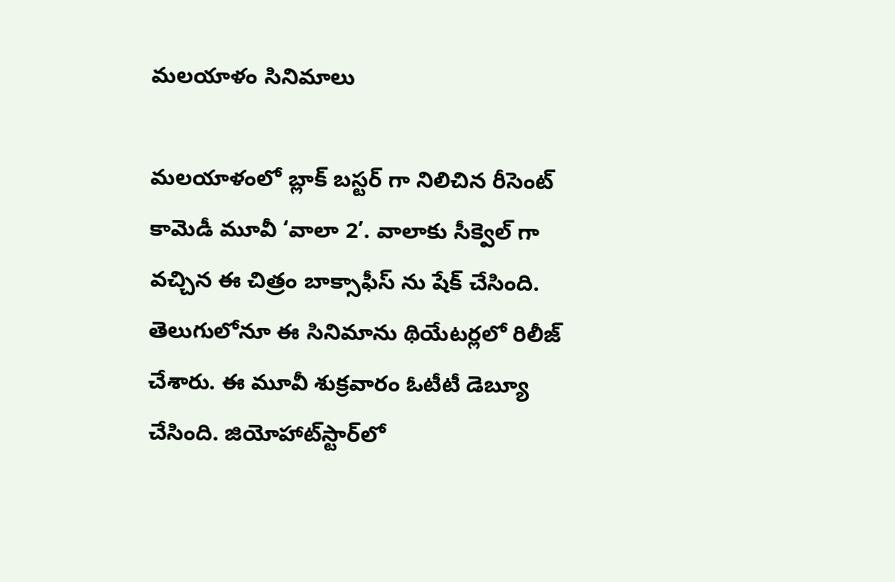మలయాళం సినిమాలు

మలయాళంలో బ్లాక్ బస్టర్ గా నిలిచిన రీసెంట్ కామెడీ మూవీ ‘వాలా 2’. వాలాకు సీక్వెల్ గా వచ్చిన ఈ చిత్రం బాక్సాఫీస్ ను షేక్ చేసింది. తెలుగులోనూ ఈ సినిమాను థియేటర్లలో రిలీజ్ చేశారు. ఈ మూవీ శుక్రవారం ఓటీటీ డెబ్యూ చేసింది. జియోహాట్‌స్టార్‌లో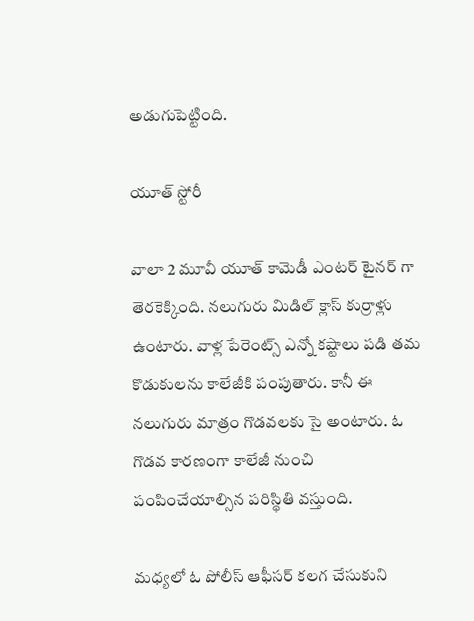అడుగుపెట్టింది.

యూత్ స్టోరీ

వాలా 2 మూవీ యూత్ కామెడీ ఎంటర్ టైనర్ గా తెరకెక్కింది. నలుగురు మిడిల్ క్లాస్ కుర్రాళ్లు ఉంటారు. వాళ్ల పేరెంట్స్ ఎన్నో కష్టాలు పడి తమ కొడుకులను కాలేజీకి పంపుతారు. కానీ ఈ నలుగురు మాత్రం గొడవలకు సై అంటారు. ఓ గొడవ కారణంగా కాలేజీ నుంచి పంపించేయాల్సిన పరిస్థితి వస్తుంది.

మధ్యలో ఓ పోలీస్ ఆఫీసర్ కలగ చేసుకుని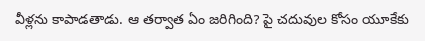వీళ్లను కాపాడతాడు. ఆ తర్వాత ఏం జరిగింది? పై చదువుల కోసం యూకేకు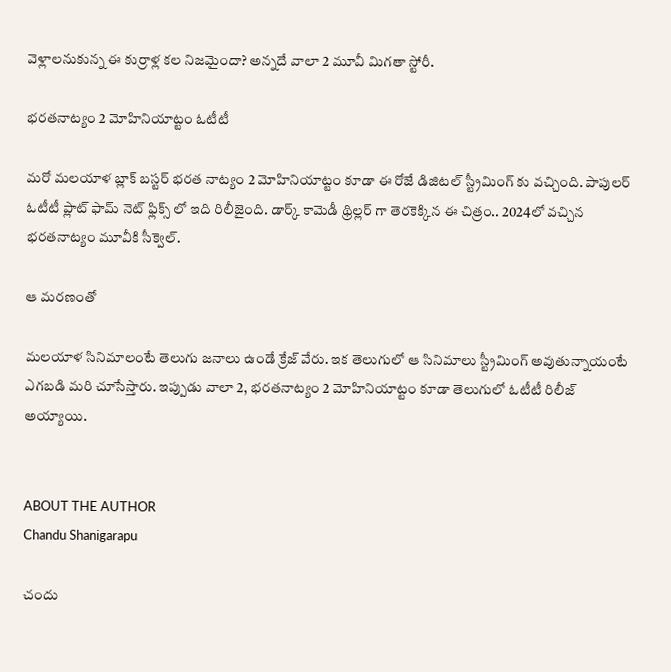వెళ్లాలనుకున్న ఈ కుర్రాళ్ల కల నిజమైందా? అన్నదే వాలా 2 మూవీ మిగతా స్టోరీ.

భరతనాట్యం 2 మోహినియాట్టం ఓటీటీ

మరో మలయాళ బ్లాక్ బస్టర్ భరత నాట్యం 2 మోహినియాట్టం కూడా ఈ రోజే డిజిటల్ స్ట్రీమింగ్ కు వచ్చింది. పాపులర్ ఓటీటీ ప్లాట్ ఫామ్ నెట్ ఫ్లిక్స్ లో ఇది రిలీజైంది. డార్క్ కామెడీ థ్రిల్లర్ గా తెరకెక్కిన ఈ చిత్రం.. 2024లో వచ్చిన భరతనాట్యం మూవీకి సీక్వెల్.

ఆ మరణంతో

మలయాళ సినిమాలంటే తెలుగు జనాలు ఉండే క్రేజ్ వేరు. ఇక తెలుగులో ఆ సినిమాలు స్ట్రీమింగ్ అవుతున్నాయంటే ఎగబడి మరి చూసేస్తారు. ఇప్పుడు వాలా 2, భరతనాట్యం 2 మోహినియాట్టం కూడా తెలుగులో ఓటీటీ రిలీజ్ అయ్యాయి.


ABOUT THE AUTHOR
Chandu Shanigarapu

చందు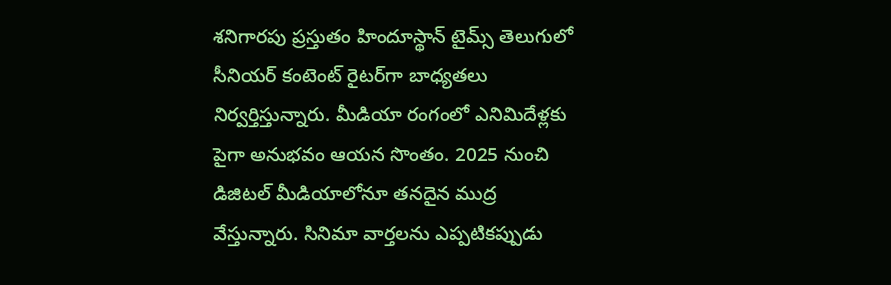శనిగారపు ప్రస్తుతం హిందూస్థాన్ టైమ్స్ తెలుగులో సీనియర్ కంటెంట్ రైట‌ర్‌గా బాధ్యతలు నిర్వర్తిస్తున్నారు. మీడియా రంగంలో ఎనిమిదేళ్లకు పైగా అనుభవం ఆయన సొంతం. 2025 నుంచి డిజిటల్ మీడియాలోనూ తనదైన ముద్ర వేస్తున్నారు. సినిమా వార్తలను ఎప్పటికప్పుడు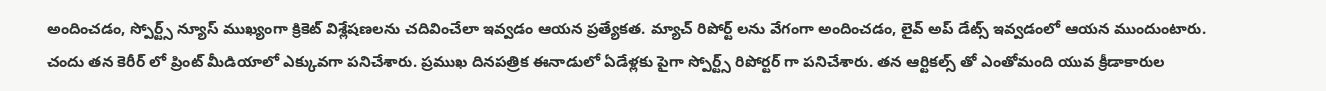అందించడం, స్పోర్ట్స్ న్యూస్ ముఖ్యంగా క్రికెట్ విశ్లేషణలను చదివించేలా ఇవ్వడం ఆయన ప్రత్యేకత. మ్యాచ్ రిపోర్ట్ లను వేగంగా అందించడం, లైవ్ అప్ డేట్స్ ఇవ్వడంలో ఆయన ముందుంటారు. చందు తన కెరీర్ లో ప్రింట్ మీడియాలో ఎక్కువగా పనిచేశారు. ప్రముఖ దినపత్రిక ఈనాడులో ఏడేళ్లకు పైగా స్పోర్ట్స్ రిపోర్టర్ గా పనిచేశారు. తన ఆర్టికల్స్ తో ఎంతోమంది యువ క్రీడాకారుల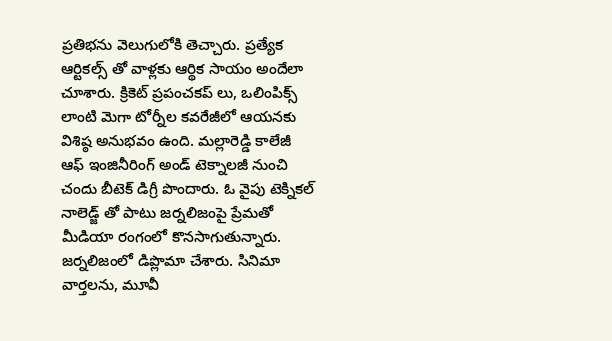ప్రతిభను వెలుగులోకి తెచ్చారు. ప్రత్యేక ఆర్టికల్స్ తో వాళ్లకు ఆర్థిక సాయం అందేలా చూశారు. క్రికెట్ ప్రపంచకప్ లు, ఒలింపిక్స్ లాంటి మెగా టోర్నీల కవరేజీలో ఆయనకు విశిష్ఠ అనుభవం ఉంది. మల్లారెడ్డి కాలేజీ ఆఫ్ ఇంజినీరింగ్ అండ్ టెక్నాలజీ నుంచి చందు బీటెక్ డిగ్రీ పొందారు. ఓ వైపు టెక్నికల్ నాలెడ్జ్ తో పాటు జర్నలిజంపై ప్రేమతో మీడియా రంగంలో కొనసాగుతున్నారు. జర్నలిజంలో డిప్లొమా చేశారు. సినిమా వార్తలను, మూవీ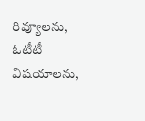రివ్యూలను, ఓటీటీ విషయాలను,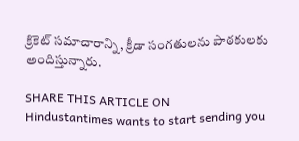క్రికెట్ సమాచారాన్ని, క్రీడా సంగతులను పాఠకులకు అందిస్తున్నారు.

SHARE THIS ARTICLE ON
Hindustantimes wants to start sending you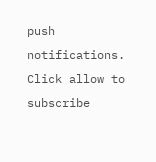push notifications. Click allow to subscribe